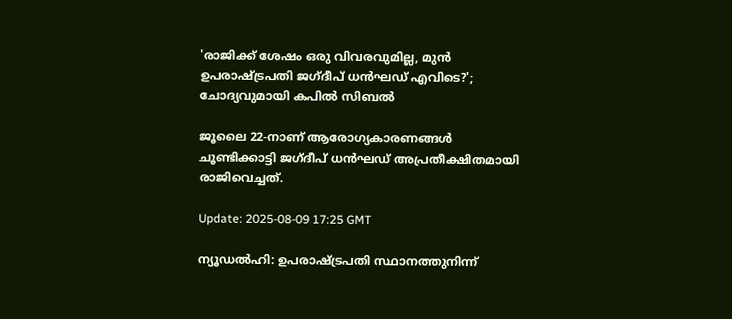'രാജിക്ക് ശേഷം ഒരു വിവരവുമില്ല, മുൻ ഉപരാഷ്ട്രപതി ജഗ്ദീപ് ധൻഘഡ് എവിടെ?'; ചോദ്യവുമായി കപിൽ സിബൽ

ജൂലൈ 22-നാണ് ആരോഗ്യകാരണങ്ങൾ ചൂണ്ടിക്കാട്ടി ജഗ്ദീപ് ധൻഘഡ് അപ്രതീക്ഷിതമായി രാജിവെച്ചത്.

Update: 2025-08-09 17:25 GMT

ന്യൂഡൽഹി: ഉപരാഷ്ട്രപതി സ്ഥാനത്തുനിന്ന്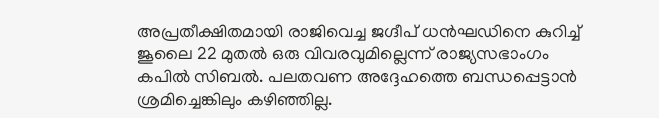അപ്രതീക്ഷിതമായി രാജിവെച്ച ജഗ്ദീപ് ധൻഘഡിനെ കുറിച്ച് ജൂലൈ 22 മുതൽ ഒരു വിവരവുമില്ലെന്ന് രാജ്യസഭാംഗം കപിൽ സിബൽ. പലതവണ അദ്ദേഹത്തെ ബന്ധപ്പെട്ടാൻ ശ്രമിച്ചെങ്കിലും കഴിഞ്ഞില്ല.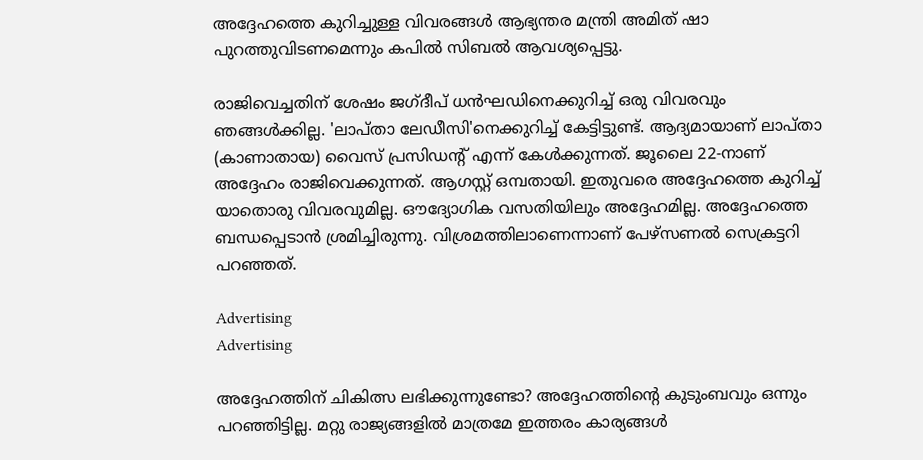അദ്ദേഹത്തെ കുറിച്ചുള്ള വിവരങ്ങൾ ആഭ്യന്തര മന്ത്രി അമിത് ഷാ പുറത്തുവിടണമെന്നും കപിൽ സിബൽ ആവശ്യപ്പെട്ടു.

രാജിവെച്ചതിന് ശേഷം ജഗ്ദീപ് ധൻഘഡിനെക്കുറിച്ച് ഒരു വിവരവും ഞങ്ങൾക്കില്ല. 'ലാപ്താ ലേഡീസി'നെക്കുറിച്ച് കേട്ടിട്ടുണ്ട്. ആദ്യമായാണ് ലാപ്താ (കാണാതായ) വൈസ് പ്രസിഡന്റ് എന്ന് കേൾക്കുന്നത്. ജൂലൈ 22-നാണ് അദ്ദേഹം രാജിവെക്കുന്നത്. ആഗസ്റ്റ് ഒമ്പതായി. ഇതുവരെ അദ്ദേഹത്തെ കുറിച്ച് യാതൊരു വിവരവുമില്ല. ഔദ്യോഗിക വസതിയിലും അദ്ദേഹമില്ല. അദ്ദേഹത്തെ ബന്ധപ്പെടാൻ ശ്രമിച്ചിരുന്നു. വിശ്രമത്തിലാണെന്നാണ് പേഴ്‌സണൽ സെക്രട്ടറി പറഞ്ഞത്.

Advertising
Advertising

അദ്ദേഹത്തിന് ചികിത്സ ലഭിക്കുന്നുണ്ടോ? അദ്ദേഹത്തിന്റെ കുടുംബവും ഒന്നും പറഞ്ഞിട്ടില്ല. മറ്റു രാജ്യങ്ങളിൽ മാത്രമേ ഇത്തരം കാര്യങ്ങൾ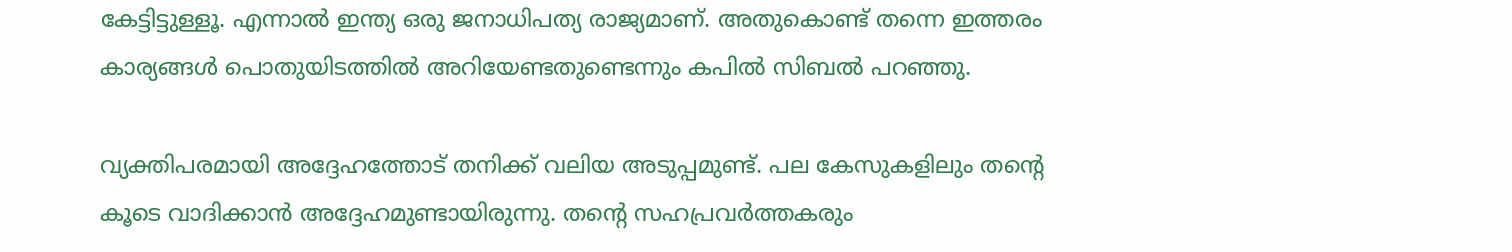കേട്ടിട്ടുള്ളൂ. എന്നാൽ ഇന്ത്യ ഒരു ജനാധിപത്യ രാജ്യമാണ്. അതുകൊണ്ട് തന്നെ ഇത്തരം കാര്യങ്ങൾ പൊതുയിടത്തിൽ അറിയേണ്ടതുണ്ടെന്നും കപിൽ സിബൽ പറഞ്ഞു.

വ്യക്തിപരമായി അദ്ദേഹത്തോട് തനിക്ക് വലിയ അടുപ്പമുണ്ട്. പല കേസുകളിലും തന്റെ കൂടെ വാദിക്കാൻ അദ്ദേഹമുണ്ടായിരുന്നു. തന്റെ സഹപ്രവർത്തകരും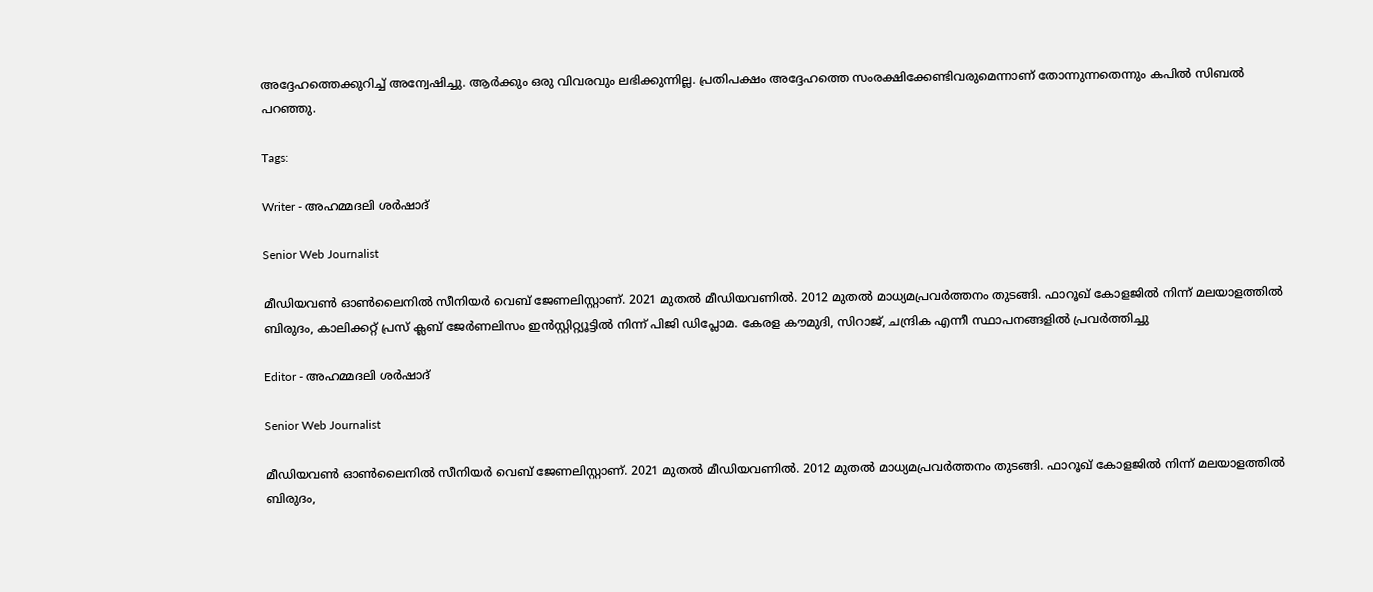അദ്ദേഹത്തെക്കുറിച്ച് അന്വേഷിച്ചു. ആർക്കും ഒരു വിവരവും ലഭിക്കുന്നില്ല. പ്രതിപക്ഷം അദ്ദേഹത്തെ സംരക്ഷിക്കേണ്ടിവരുമെന്നാണ് തോന്നുന്നതെന്നും കപിൽ സിബൽ പറഞ്ഞു.

Tags:

Writer - അഹമ്മദലി ശര്‍ഷാദ്

Senior Web Journalist

മീഡിയവൺ ഓൺലൈനിൽ സീനിയർ വെബ് ജേണലിസ്റ്റാണ്. 2021 മുതൽ മീഡിയവണിൽ. 2012 മുതൽ മാധ്യമപ്രവർത്തനം തുടങ്ങി. ഫാറൂഖ് കോളജിൽ നിന്ന് മലയാളത്തിൽ ബിരുദം, കാലിക്കറ്റ് പ്രസ് ക്ലബ് ജേർണലിസം ഇൻസ്റ്റിറ്റ്യൂട്ടിൽ നിന്ന് പിജി ഡിപ്ലോമ. കേരള കൗമുദി, സിറാജ്, ചന്ദ്രിക എന്നീ സ്ഥാപനങ്ങളിൽ പ്രവർത്തിച്ചു

Editor - അഹമ്മദലി ശര്‍ഷാദ്

Senior Web Journalist

മീഡിയവൺ ഓൺലൈനിൽ സീനിയർ വെബ് ജേണലിസ്റ്റാണ്. 2021 മുതൽ മീഡിയവണിൽ. 2012 മുതൽ മാധ്യമപ്രവർത്തനം തുടങ്ങി. ഫാറൂഖ് കോളജിൽ നിന്ന് മലയാളത്തിൽ ബിരുദം,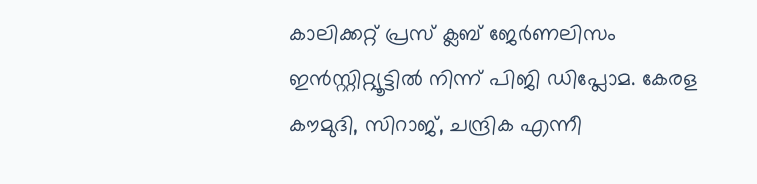കാലിക്കറ്റ് പ്രസ് ക്ലബ് ജേർണലിസം ഇൻസ്റ്റിറ്റ്യൂട്ടിൽ നിന്ന് പിജി ഡിപ്ലോമ. കേരള കൗമുദി, സിറാജ്, ചന്ദ്രിക എന്നീ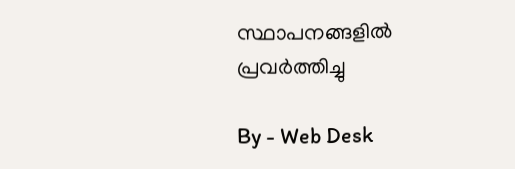സ്ഥാപനങ്ങളിൽ പ്രവർത്തിച്ചു

By - Web Desk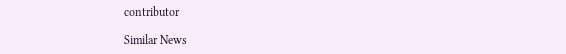contributor

Similar News